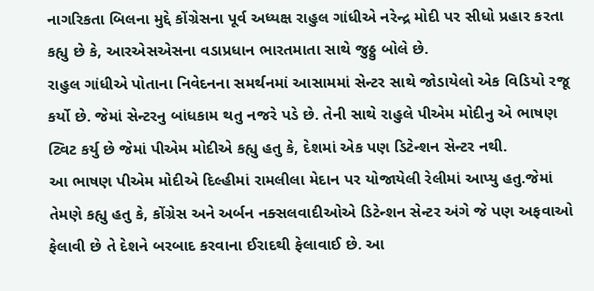નાગરિકતા બિલના મુદ્દે કોંગ્રેસના પૂર્વ અધ્યક્ષ રાહુલ ગાંધીએ નરેન્દ્ર મોદી પર સીધો પ્રહાર કરતા કહ્યુ છે કે, આરએસએસના વડાપ્રધાન ભારતમાતા સાથે જુઠ્ઠુ બોલે છે.
રાહુલ ગાંધીએ પોતાના નિવેદનના સમર્થનમાં આસામમાં સેન્ટર સાથે જોડાયેલો એક વિડિયો રજૂ કર્યો છે. જેમાં સેન્ટરનુ બાંધકામ થતુ નજરે પડે છે. તેની સાથે રાહુલે પીએમ મોદીનુ એ ભાષણ ટ્વિટ કર્યુ છે જેમાં પીએમ મોદીએ કહ્યુ હતુ કે, દેશમાં એક પણ ડિટેન્શન સેન્ટર નથી.
આ ભાષણ પીએમ મોદીએ દિલ્હીમાં રામલીલા મેદાન પર યોજાયેલી રેલીમાં આપ્યુ હતુ.જેમાં તેમણે કહ્યુ હતુ કે, કોંગ્રેસ અને અર્બન નક્સલવાદીઓએ ડિટેન્શન સેન્ટર અંગે જે પણ અફવાઓ ફેલાવી છે તે દેશને બરબાદ કરવાના ઈરાદથી ફેલાવાઈ છે. આ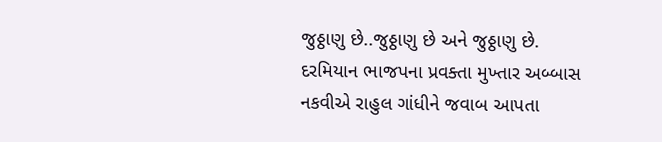જુઠ્ઠાણુ છે..જુઠ્ઠાણુ છે અને જુઠ્ઠાણુ છે.
દરમિયાન ભાજપના પ્રવક્તા મુખ્તાર અબ્બાસ નકવીએ રાહુલ ગાંધીને જવાબ આપતા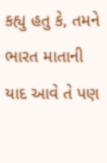કહ્યુ હતુ કે, તમને ભારત માતાની યાદ આવે તે પણ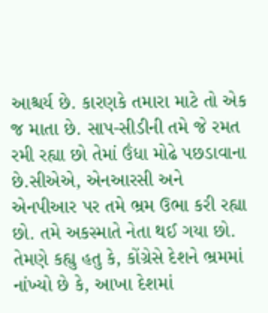આશ્ચર્ય છે. કારણકે તમારા માટે તો એક જ માતા છે. સાપ-સીડીની તમે જે રમત રમી રહ્યા છો તેમાં ઉંધા મોઢે પછડાવાના છે.સીએએ, એનઆરસી અને એનપીઆર પર તમે ભ્રમ ઉભા કરી રહ્યા છો. તમે અકસ્માતે નેતા થઈ ગયા છો.
તેમણે કહ્યુ હતુ કે, કોંગ્રેસે દેશને ભ્રમમાં નાંખ્યો છે કે, આખા દેશમાં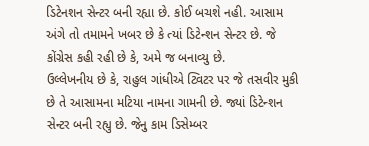ડિટેનશન સેન્ટર બની રહ્યા છે. કોઈ બચશે નહી. આસામ અંગે તો તમામને ખબર છે કે ત્યાં ડિટેન્શન સેન્ટર છે. જે કોંગ્રેસ કહી રહી છે કે, અમે જ બનાવ્યુ છે.
ઉલ્લેખનીય છે કે, રાહુલ ગાંધીએ ટ્વિટર પર જે તસવીર મુકી છે તે આસામના મટિયા નામના ગામની છે. જ્યાં ડિટેન્શન સેન્ટર બની રહ્યુ છે. જેનુ કામ ડિસેમ્બર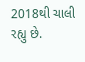2018થી ચાલી રહ્યુ છે.